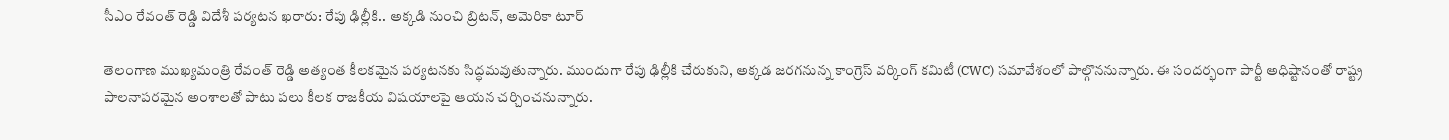సీఎం రేవంత్ రెడ్డి విదేశీ పర్యటన ఖరారు: రేపు ఢిల్లీకి.. అక్కడి నుంచి బ్రిటన్, అమెరికా టూర్

తెలంగాణ ముఖ్యమంత్రి రేవంత్ రెడ్డి అత్యంత కీలకమైన పర్యటనకు సిద్ధమవుతున్నారు. ముందుగా రేపు ఢిల్లీకి చేరుకుని, అక్కడ జరగనున్న కాంగ్రెస్ వర్కింగ్ కమిటీ (CWC) సమావేశంలో పాల్గొననున్నారు. ఈ సందర్భంగా పార్టీ అధిష్టానంతో రాష్ట్ర పాలనాపరమైన అంశాలతో పాటు పలు కీలక రాజకీయ విషయాలపై ఆయన చర్చించనున్నారు.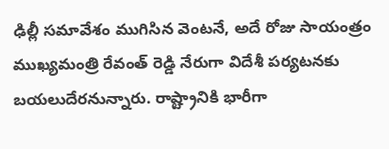ఢిల్లీ సమావేశం ముగిసిన వెంటనే, అదే రోజు సాయంత్రం ముఖ్యమంత్రి రేవంత్ రెడ్డి నేరుగా విదేశీ పర్యటనకు బయలుదేరనున్నారు. రాష్ట్రానికి భారీగా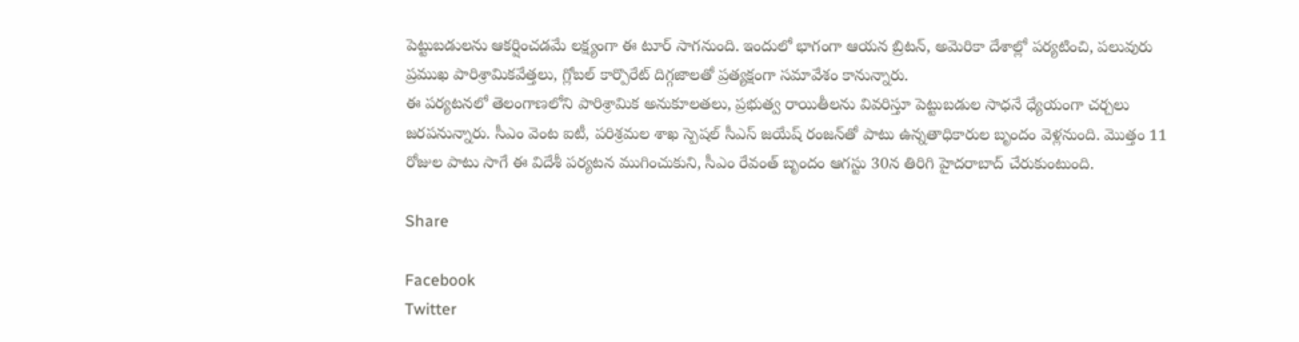పెట్టుబడులను ఆకర్షించడమే లక్ష్యంగా ఈ టూర్ సాగనుంది. ఇందులో భాగంగా ఆయన బ్రిటన్, అమెరికా దేశాల్లో పర్యటించి, పలువురు ప్రముఖ పారిశ్రామికవేత్తలు, గ్లోబల్ కార్పొరేట్ దిగ్గజాలతో ప్రత్యక్షంగా సమావేశం కానున్నారు.
ఈ పర్యటనలో తెలంగాణలోని పారిశ్రామిక అనుకూలతలు, ప్రభుత్వ రాయితీలను వివరిస్తూ పెట్టుబడుల సాధనే ధ్యేయంగా చర్చలు జరపనున్నారు. సీఎం వెంట ఐటీ, పరిశ్రమల శాఖ స్పెషల్ సీఎస్ జయేష్ రంజన్‌తో పాటు ఉన్నతాధికారుల బృందం వెళ్లనుంది. మొత్తం 11 రోజుల పాటు సాగే ఈ విదేశీ పర్యటన ముగించుకుని, సీఎం రేవంత్ బృందం ఆగస్టు 30న తిరిగి హైదరాబాద్ చేరుకుంటుంది.

Share

Facebook
Twitter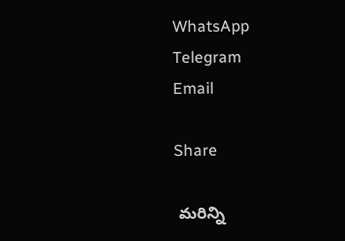WhatsApp
Telegram
Email

Share

 మరిన్ని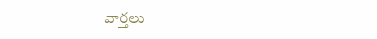వార్తలు